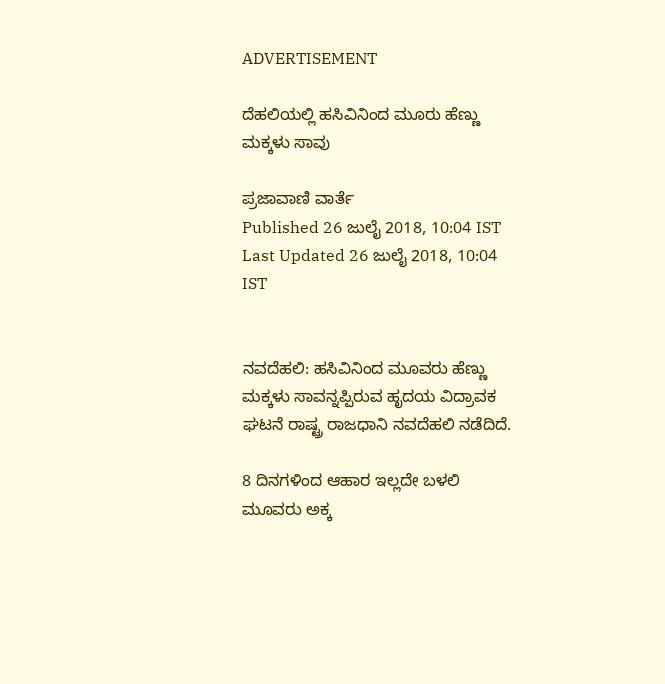ADVERTISEMENT

ದೆಹಲಿಯಲ್ಲಿ ಹಸಿವಿನಿಂದ ಮೂರು ಹೆಣ್ಣು ಮಕ್ಕಳು ಸಾವು

ಪ್ರಜಾವಾಣಿ ವಾರ್ತೆ
Published 26 ಜುಲೈ 2018, 10:04 IST
Last Updated 26 ಜುಲೈ 2018, 10:04 IST


ನವದೆಹಲಿ: ಹಸಿವಿನಿಂದ ಮೂವರು ಹೆಣ್ಣು ಮಕ್ಕಳು ಸಾವನ್ನಪ್ಪಿರುವ ಹೃದಯ ವಿದ್ರಾವಕ ಘಟನೆ ರಾಷ್ಟ್ರ ರಾಜಧಾನಿ ನವದೆಹಲಿ ನಡೆದಿದೆ.

8 ದಿನಗಳಿಂದ ಆಹಾರ ಇಲ್ಲದೇ ಬಳಲಿ ಮೂವರು ಅಕ್ಕ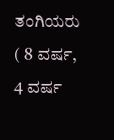ತಂಗಿಯರು ( 8 ವರ್ಷ, 4 ವರ್ಷ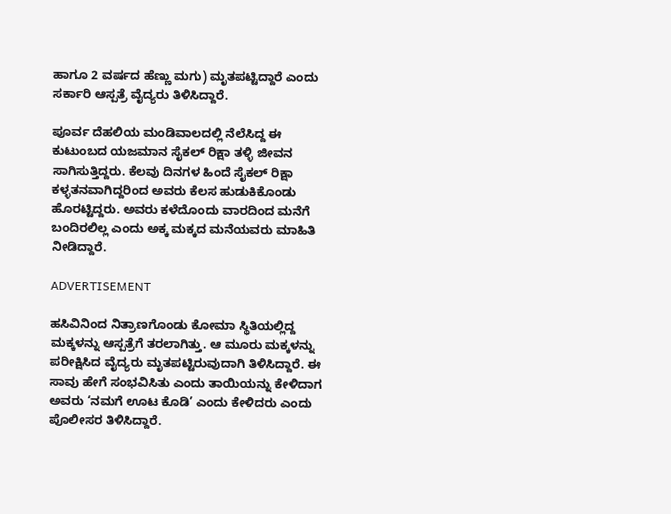ಹಾಗೂ 2 ವರ್ಷದ ಹೆಣ್ಣು ಮಗು) ಮೃತಪಟ್ಟಿದ್ದಾರೆ ಎಂದು ಸರ್ಕಾರಿ ಆಸ್ಪತ್ರೆ ವೈದ್ಯರು ತಿಳಿಸಿದ್ದಾರೆ.

ಪೂರ್ವ ದೆಹಲಿಯ ಮಂಡಿವಾಲದಲ್ಲಿ ನೆಲೆಸಿದ್ದ ಈ ಕುಟುಂಬದ ಯಜಮಾನ ಸೈಕಲ್ ರಿಕ್ಷಾ ತಳ್ಳಿ ಜೀವನ ಸಾಗಿಸುತ್ತಿದ್ದರು. ಕೆಲವು ದಿನಗಳ ಹಿಂದೆ ಸೈಕಲ್ ರಿಕ್ಷಾ ಕಳ್ಳತನವಾಗಿದ್ದರಿಂದ ಅವರು ಕೆಲಸ ಹುಡುಕಿಕೊಂಡು ಹೊರಟ್ಟಿದ್ದರು. ಅವರು ಕಳೆದೊಂದು ವಾರದಿಂದ ಮನೆಗೆ ಬಂದಿರಲಿಲ್ಲ ಎಂದು ಅಕ್ಕ ಮಕ್ಕದ ಮನೆಯವರು ಮಾಹಿತಿ ನೀಡಿದ್ದಾರೆ.

ADVERTISEMENT

ಹಸಿವಿನಿಂದ ನಿತ್ರಾಣಗೊಂಡು ಕೋಮಾ ಸ್ಥಿತಿಯಲ್ಲಿದ್ದ ಮಕ್ಕಳನ್ನು ಆಸ್ಪತ್ರೆಗೆ ತರಲಾಗಿತ್ತು. ಆ ಮೂರು ಮಕ್ಕಳನ್ನು ಪರೀಕ್ಷಿಸಿದ ವೈದ್ಯರು ಮೃತಪಟ್ಟಿರುವುದಾಗಿ ತಿಳಿಸಿದ್ದಾರೆ. ಈ ಸಾವು ಹೇಗೆ ಸಂಭವಿಸಿತು ಎಂದು ತಾಯಿಯನ್ನು ಕೇಳಿದಾಗ ಅವರು ‘ನಮಗೆ ಊಟ ಕೊಡಿ’ ಎಂದು ಕೇಳಿದರು ಎಂದು ಪೊಲೀಸರ ತಿಳಿಸಿದ್ದಾರೆ.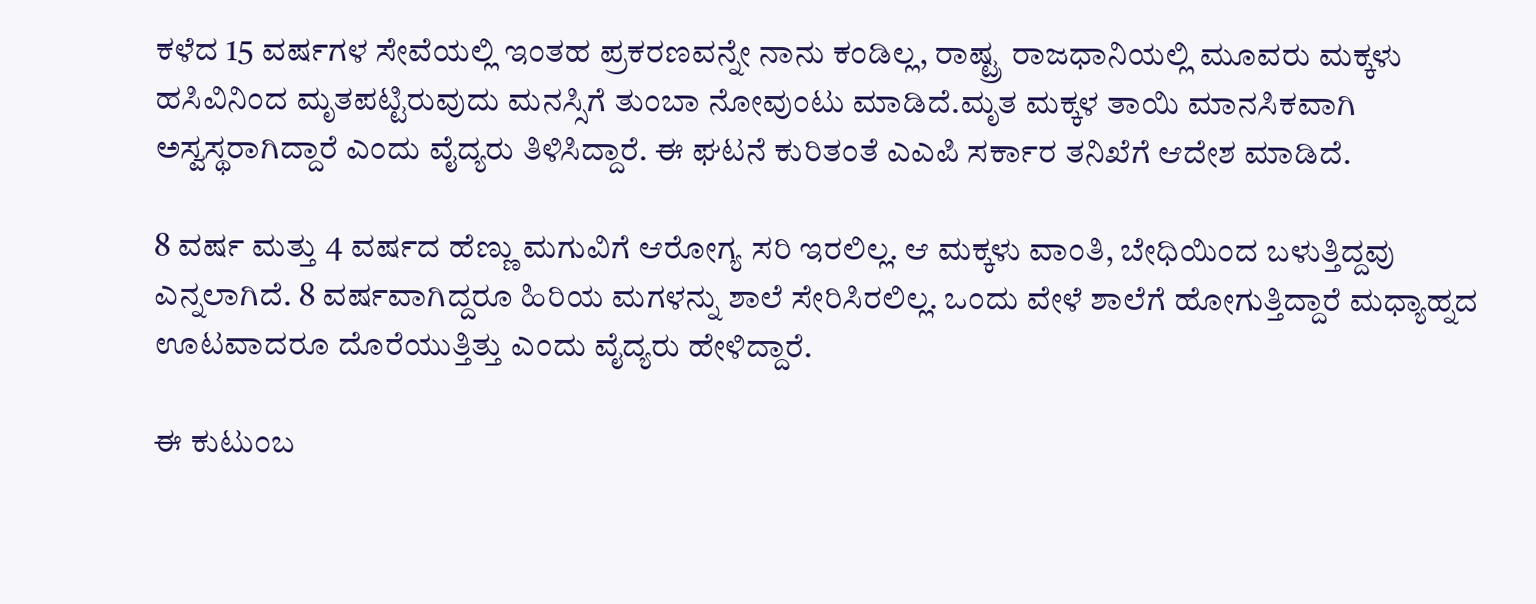ಕಳೆದ 15 ವರ್ಷಗಳ ಸೇವೆಯಲ್ಲಿ ಇಂತಹ ಪ್ರಕರಣವನ್ನೇ ನಾನು ಕಂಡಿಲ್ಲ, ರಾಷ್ಟ್ರ ರಾಜಧಾನಿಯಲ್ಲಿ ಮೂವರು ಮಕ್ಕಳು ಹಸಿವಿನಿಂದ ಮೃತಪಟ್ಟಿರುವುದು ಮನಸ್ಸಿಗೆ ತುಂಬಾ ನೋವುಂಟು ಮಾಡಿದೆ.ಮೃತ ಮಕ್ಕಳ ತಾಯಿ ಮಾನಸಿಕವಾಗಿ ಅಸ್ವಸ್ಥರಾಗಿದ್ದಾರೆ ಎಂದು ವೈದ್ಯರು ತಿಳಿಸಿದ್ದಾರೆ. ಈ ಘಟನೆ ಕುರಿತಂತೆ ಎಎಪಿ ಸರ್ಕಾರ ತನಿಖೆಗೆ ಆದೇಶ ಮಾಡಿದೆ.

8 ವರ್ಷ ಮತ್ತು 4 ವರ್ಷದ ಹೆಣ್ಣು ಮಗುವಿಗೆ ಆರೋಗ್ಯ ಸರಿ ಇರಲಿಲ್ಲ. ಆ ಮಕ್ಕಳು ವಾಂತಿ, ಬೇಧಿಯಿಂದ ಬಳುತ್ತಿದ್ದವು ಎನ್ನಲಾಗಿದೆ. 8 ವರ್ಷವಾಗಿದ್ದರೂ ಹಿರಿಯ ಮಗಳನ್ನು ಶಾಲೆ ಸೇರಿಸಿರಲಿಲ್ಲ. ಒಂದು ವೇಳೆ ಶಾಲೆಗೆ ಹೋಗುತ್ತಿದ್ದಾರೆ ಮಧ್ಯಾಹ್ನದ ಊಟವಾದರೂ ದೊರೆಯುತ್ತಿತ್ತು ಎಂದು ವೈದ್ಯರು ಹೇಳಿದ್ದಾರೆ.

ಈ ಕುಟುಂಬ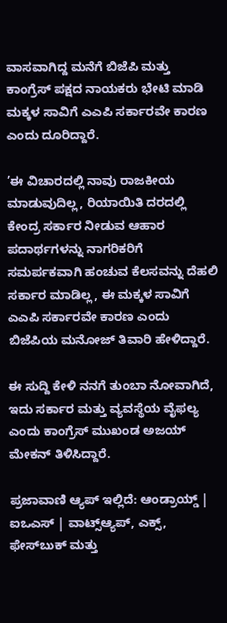ವಾಸವಾಗಿದ್ದ ಮನೆಗೆ ಬಿಜೆಪಿ ಮತ್ತು ಕಾಂಗ್ರೆಸ್ ಪಕ್ಷದ ನಾಯಕರು ಭೇಟಿ ಮಾಡಿ ಮಕ್ಕಳ ಸಾವಿಗೆ ಎಎಪಿ ಸರ್ಕಾರವೇ ಕಾರಣ ಎಂದು ದೂರಿದ್ದಾರೆ.

’ಈ ವಿಚಾರದಲ್ಲಿ ನಾವು ರಾಜಕೀಯ ಮಾಡುವುದಿಲ್ಲ, ರಿಯಾಯಿತಿ ದರದಲ್ಲಿ ಕೇಂದ್ರ ಸರ್ಕಾರ ನೀಡುವ ಆಹಾರ ಪದಾರ್ಥಗಳನ್ನು ನಾಗರಿಕರಿಗೆ ಸಮರ್ಪಕವಾಗಿ ಹಂಚುವ ಕೆಲಸವನ್ನು ದೆಹಲಿ ಸರ್ಕಾರ ಮಾಡಿಲ್ಲ, ಈ ಮಕ್ಕಳ ಸಾವಿಗೆ ಎಎಪಿ ಸರ್ಕಾರವೇ ಕಾರಣ ಎಂದು ಬಿಜೆಪಿಯ ಮನೋಜ್ ತಿವಾರಿ ಹೇಳಿದ್ದಾರೆ.

ಈ ಸುದ್ದಿ ಕೇಳಿ ನನಗೆ ತುಂಬಾ ನೋವಾಗಿದೆ, ಇದು ಸರ್ಕಾರ ಮತ್ತು ವ್ಯವಸ್ಥೆಯ ವೈಫಲ್ಯ ಎಂದು ಕಾಂಗ್ರೆಸ್ ಮುಖಂಡ ಅಜಯ್ ಮೇಕನ್‌ ತಿಳಿಸಿದ್ದಾರೆ.

ಪ್ರಜಾವಾಣಿ ಆ್ಯಪ್ ಇಲ್ಲಿದೆ: ಆಂಡ್ರಾಯ್ಡ್ | ಐಒಎಸ್ | ವಾಟ್ಸ್ಆ್ಯಪ್, ಎಕ್ಸ್, ಫೇಸ್‌ಬುಕ್ ಮತ್ತು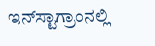ಇನ್‌ಸ್ಟಾಗ್ರಾಂನಲ್ಲಿ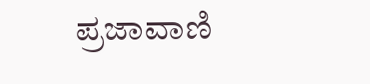ಪ್ರಜಾವಾಣಿ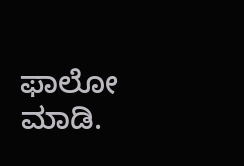ಫಾಲೋ ಮಾಡಿ.